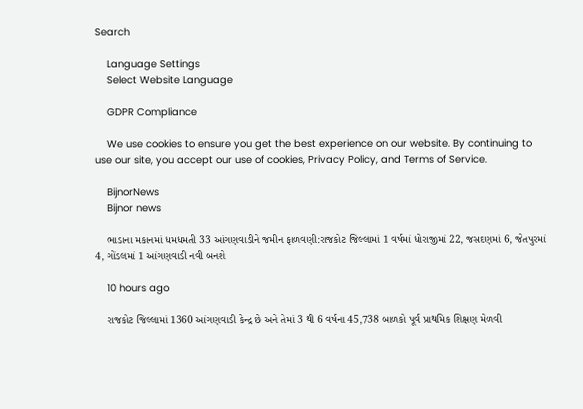Search

    Language Settings
    Select Website Language

    GDPR Compliance

    We use cookies to ensure you get the best experience on our website. By continuing to use our site, you accept our use of cookies, Privacy Policy, and Terms of Service.

    BijnorNews
    Bijnor news

    ભાડાના મકાનમાં ધમધમતી 33 આંગણવાડીને જમીન ફાળવણી:રાજકોટ જિલ્લામાં 1 વર્ષમાં ધોરાજીમાં 22, જસદણમાં 6, જેતપુરમાં 4, ગોંડલમાં 1 આંગણવાડી નવી બનશે

    10 hours ago

    રાજકોટ જિલ્લામાં 1360 આંગણવાડી કેન્દ્ર છે અને તેમાં 3 થી 6 વર્ષના 45,738 બાળકો પૂર્વ પ્રાથમિક શિક્ષણ મેળવી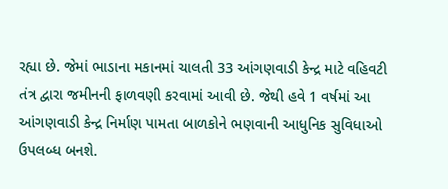રહ્યા છે. જેમાં ભાડાના મકાનમાં ચાલતી 33 આંગણવાડી કેન્દ્ર માટે વહિવટી તંત્ર દ્વારા જમીનની ફાળવણી કરવામાં આવી છે. જેથી હવે 1 વર્ષમાં આ આંગણવાડી કેન્દ્ર નિર્માણ પામતા બાળકોને ભણવાની આધુનિક સુવિધાઓ ઉપલબ્ધ બનશે.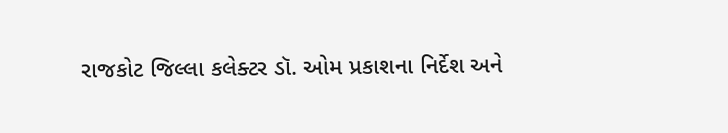રાજકોટ જિલ્લા કલેક્ટર ડૉ. ઓમ પ્રકાશના નિર્દેશ અને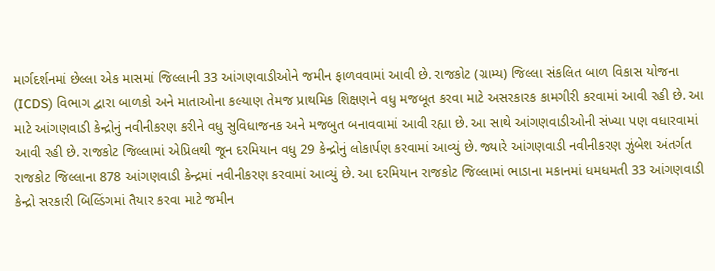માર્ગદર્શનમાં છેલ્લા એક માસમાં જિલ્લાની 33 આંગણવાડીઓને જમીન ફાળવવામાં આવી છે. રાજકોટ (ગ્રામ્ય) જિલ્લા સંકલિત બાળ વિકાસ યોજના (ICDS) વિભાગ દ્વારા બાળકો અને માતાઓના કલ્યાણ તેમજ પ્રાથમિક શિક્ષણને વધુ મજબૂત કરવા માટે અસરકારક કામગીરી કરવામાં આવી રહી છે. આ માટે આંગણવાડી કેન્દ્રોનું નવીનીકરણ કરીને વધુ સુવિધાજનક અને મજબુત બનાવવામાં આવી રહ્યા છે. આ સાથે આંગણવાડીઓની સંખ્યા પણ વધારવામાં આવી રહી છે. રાજકોટ જિલ્લામાં એપ્રિલથી જૂન દરમિયાન વધુ 29 કેન્દ્રોનું લોકાર્પણ કરવામાં આવ્યું છે. જ્યારે આંગણવાડી નવીનીકરણ ઝુંબેશ અંતર્ગત રાજકોટ જિલ્લાના 878 આંગણવાડી કેન્દ્રમાં નવીનીકરણ કરવામાં આવ્યું છે. આ દરમિયાન રાજકોટ જિલ્લામાં ભાડાના મકાનમાં ધમધમતી 33 આંગણવાડી કેન્દ્રો સરકારી બિલ્ડિંગમાં તૈયાર કરવા માટે જમીન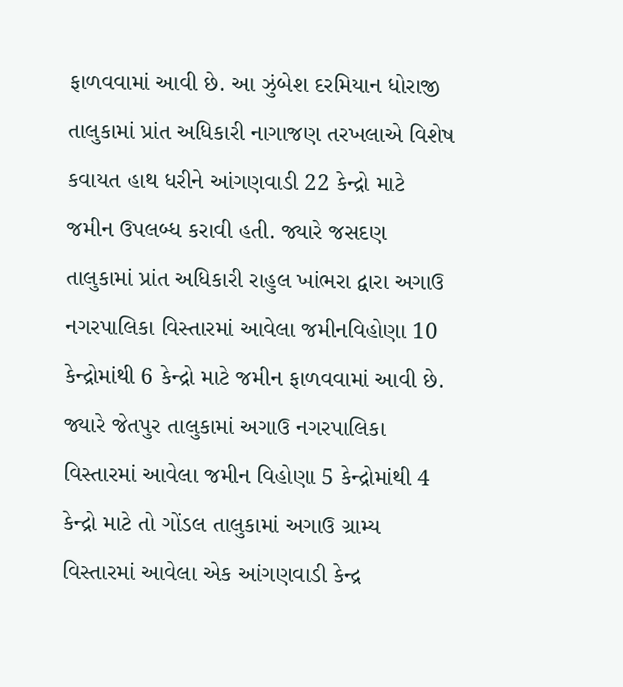ફાળવવામાં આવી છે. આ ઝુંબેશ દરમિયાન ધોરાજી તાલુકામાં પ્રાંત અધિકારી નાગાજણ તરખલાએ વિશેષ કવાયત હાથ ધરીને આંગણવાડી 22 કેન્દ્રો માટે જમીન ઉપલબ્ધ કરાવી હતી. જ્યારે જસદણ તાલુકામાં પ્રાંત અધિકારી રાહુલ ખાંભરા દ્વારા અગાઉ નગરપાલિકા વિસ્તારમાં આવેલા જમીનવિહોણા 10 કેન્દ્રોમાંથી 6 કેન્દ્રો માટે જમીન ફાળવવામાં આવી છે. જ્યારે જેતપુર તાલુકામાં અગાઉ નગરપાલિકા વિસ્તારમાં આવેલા જમીન વિહોણા 5 કેન્દ્રોમાંથી 4 કેન્દ્રો માટે તો ગોંડલ તાલુકામાં અગાઉ ગ્રામ્ય વિસ્તારમાં આવેલા એક આંગણવાડી કેન્દ્ર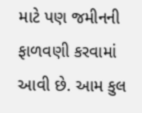માટે પણ જમીનની ફાળવણી કરવામાં આવી છે. આમ કુલ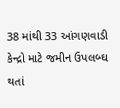38 માંથી 33 આંગણવાડી કેન્દ્રો માટે જમીન ઉપલબ્ઘ થતાં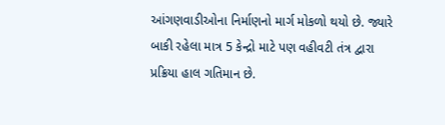આંગણવાડીઓના નિર્માણનો માર્ગ મોકળો થયો છે. જ્યારે બાકી રહેલા માત્ર 5 કેન્દ્રો માટે પણ વહીવટી તંત્ર દ્વારા પ્રક્રિયા હાલ ગતિમાન છે.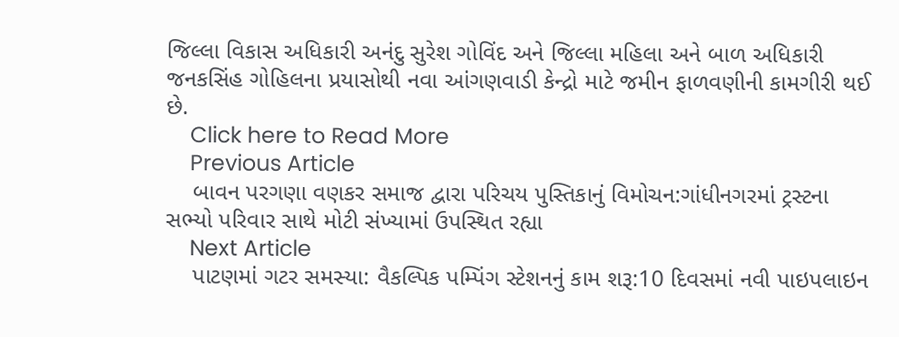જિલ્લા વિકાસ અધિકારી અનંદુ સુરેશ ગોવિંદ અને જિલ્લા મહિલા અને બાળ અધિકારી જનકસિંહ ગોહિલના પ્રયાસોથી નવા આંગણવાડી કેન્દ્રો માટે જમીન ફાળવણીની કામગીરી થઈ છે.
    Click here to Read More
    Previous Article
    બાવન પરગણા વણકર સમાજ દ્વારા પરિચય પુસ્તિકાનું વિમોચન:ગાંધીનગરમાં ટ્રસ્ટના સભ્યો પરિવાર સાથે મોટી સંખ્યામાં ઉપસ્થિત રહ્યા
    Next Article
    પાટણમાં ગટર સમસ્યા: વૈકલ્પિક પમ્પિંગ સ્ટેશનનું કામ શરૂ:10 દિવસમાં નવી પાઇપલાઇન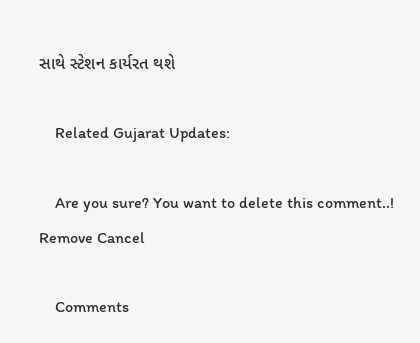સાથે સ્ટેશન કાર્યરત થશે

    Related Gujarat Updates:

    Are you sure? You want to delete this comment..! Remove Cancel

    Comments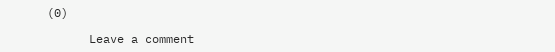(0)

      Leave a comment